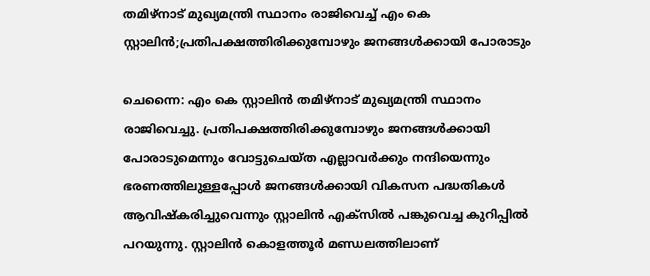തമിഴ്‌നാട് മുഖ്യമന്ത്രി സ്ഥാനം രാജിവെച്ച് എം കെ സ്റ്റാലിന്‍;പ്രതിപക്ഷത്തിരിക്കുമ്പോഴും ജനങ്ങള്‍ക്കായി പോരാടും

ചെന്നൈ: എം കെ സ്റ്റാലിന്‍ തമിഴ്‌നാട് മുഖ്യമന്ത്രി സ്ഥാനം രാജിവെച്ചു. പ്രതിപക്ഷത്തിരിക്കുമ്പോഴും ജനങ്ങള്‍ക്കായി പോരാടുമെന്നും വോട്ടുചെയ്ത എല്ലാവര്‍ക്കും നന്ദിയെന്നും ഭരണത്തിലുള്ളപ്പോള്‍ ജനങ്ങള്‍ക്കായി വികസന പദ്ധതികള്‍ ആവിഷ്‌കരിച്ചുവെന്നും സ്റ്റാലിന്‍ എക്സില്‍ പങ്കുവെച്ച കുറിപ്പില്‍ പറയുന്നു. സ്റ്റാലിന്‍ കൊളത്തൂര്‍ മണ്ഡലത്തിലാണ്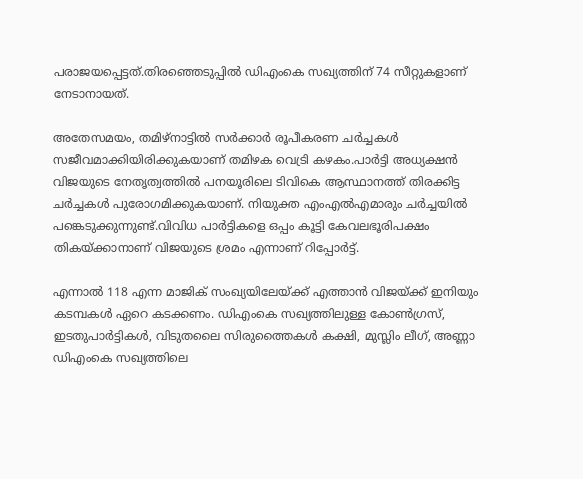പരാജയപ്പെട്ടത്.തിരഞ്ഞെടുപ്പില്‍ ഡിഎംകെ സഖ്യത്തിന് 74 സീറ്റുകളാണ് നേടാനായത്.

അതേസമയം, തമിഴ്‌നാട്ടില്‍ സര്‍ക്കാര്‍ രൂപീകരണ ചര്‍ച്ചകള്‍ സജീവമാക്കിയിരിക്കുകയാണ് തമിഴക വെട്രി കഴകം.പാര്‍ട്ടി അധ്യക്ഷന്‍ വിജയുടെ നേതൃത്വത്തില്‍ പനയൂരിലെ ടിവികെ ആസ്ഥാനത്ത് തിരക്കിട്ട ചര്‍ച്ചകള്‍ പുരോഗമിക്കുകയാണ്. നിയുക്ത എംഎല്‍എമാരും ചര്‍ച്ചയില്‍ പങ്കെടുക്കുന്നുണ്ട്.വിവിധ പാര്‍ട്ടികളെ ഒപ്പം കൂട്ടി കേവലഭൂരിപക്ഷം തികയ്ക്കാനാണ് വിജയുടെ ശ്രമം എന്നാണ് റിപ്പോര്‍ട്ട്.

എന്നാല്‍ 118 എന്ന മാജിക് സംഖ്യയിലേയ്ക്ക് എത്താന്‍ വിജയ്ക്ക് ഇനിയും കടമ്പകള്‍ ഏറെ കടക്കണം. ഡിഎംകെ സഖ്യത്തിലുള്ള കോണ്‍ഗ്രസ്, ഇടതുപാര്‍ട്ടികള്‍, വിടുതലൈ സിരുത്തൈകള്‍ കക്ഷി, മുസ്ലിം ലീഗ്, അണ്ണാ ഡിഎംകെ സഖ്യത്തിലെ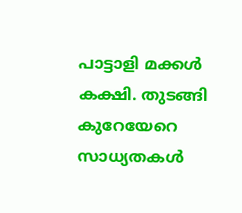പാട്ടാളി മക്കള്‍ കക്ഷി. തുടങ്ങി കുറേയേറെ സാധ്യതകള്‍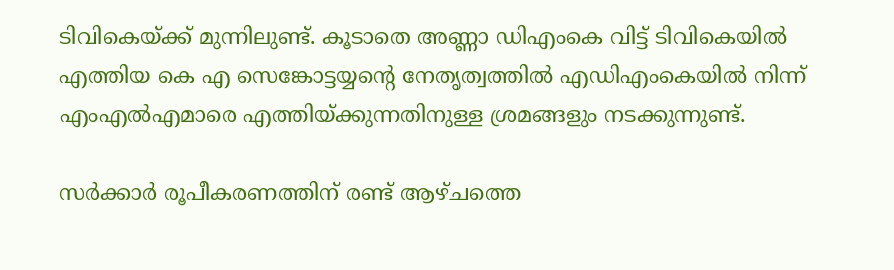ടിവികെയ്ക്ക് മുന്നിലുണ്ട്. കൂടാതെ അണ്ണാ ഡിഎംകെ വിട്ട് ടിവികെയില്‍ എത്തിയ കെ എ സെങ്കോട്ടയ്യന്റെ നേതൃത്വത്തില്‍ എഡിഎംകെയില്‍ നിന്ന് എംഎല്‍എമാരെ എത്തിയ്ക്കുന്നതിനുള്ള ശ്രമങ്ങളും നടക്കുന്നുണ്ട്.

സര്‍ക്കാര്‍ രൂപീകരണത്തിന് രണ്ട് ആഴ്ചത്തെ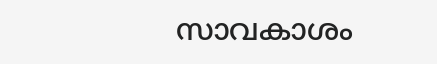സാവകാശം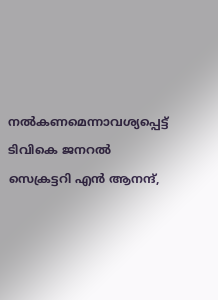നല്‍കണമെന്നാവശ്യപ്പെട്ട് ടിവികെ ജനറല്‍ സെക്രട്ടറി എന്‍ ആനന്ദ്,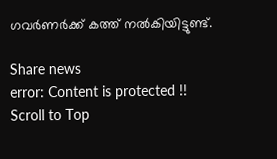ഗവര്‍ണര്‍ക്ക് കത്ത് നല്‍കിയിട്ടുണ്ട്.

Share news
error: Content is protected !!
Scroll to Top